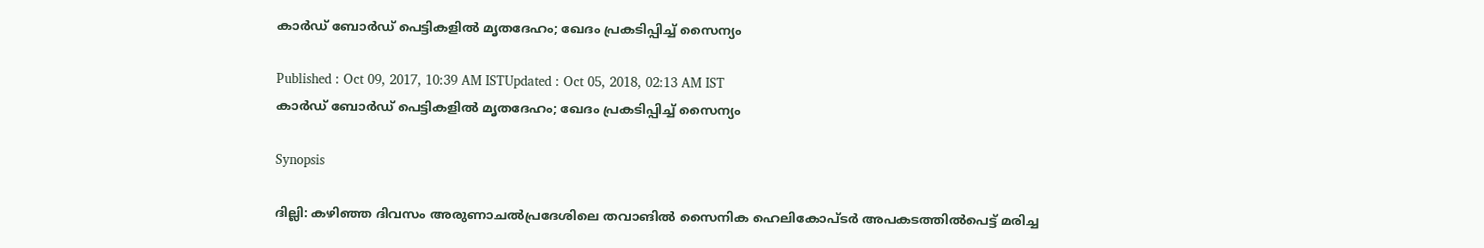കാര്‍ഡ് ബോര്‍ഡ് പെട്ടികളില്‍ മൃതദേഹം; ഖേദം പ്രകടിപ്പിച്ച് സൈന്യം

Published : Oct 09, 2017, 10:39 AM ISTUpdated : Oct 05, 2018, 02:13 AM IST
കാര്‍ഡ് ബോര്‍ഡ് പെട്ടികളില്‍ മൃതദേഹം; ഖേദം പ്രകടിപ്പിച്ച് സൈന്യം

Synopsis

ദില്ലി: കഴിഞ്ഞ ദിവസം അരുണാചല്‍പ്രദേശിലെ തവാങില്‍ സൈനിക ഹെലികോപ്ടര്‍ അപകടത്തില്‍പെട്ട് മരിച്ച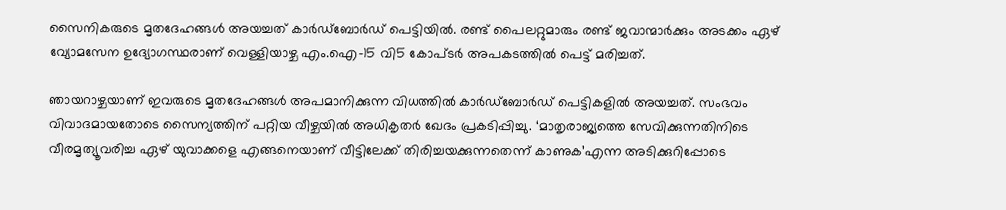സൈനികരുടെ മൃതദേഹങ്ങള്‍ അയച്ചത് കാര്‍ഡ്‌ബോര്‍ഡ് പെട്ടിയില്‍. രണ്ട് പൈലറ്റുമാരും രണ്ട് ജവാന്മാര്‍ക്കും അടക്കം ഏഴ് വ്യോമസേന ഉദ്യോഗസ്ഥരാണ് വെള്ളിയാഴ്ച എം.ഐ-15 വി5 കോപ്ടര്‍ അപകടത്തില്‍ പെട്ട് മരിച്ചത്.

ഞായറാഴ്ചയാണ് ഇവരുടെ മൃതദേഹങ്ങള്‍ അപമാനിക്കുന്ന വിധത്തില്‍ കാര്‍ഡ്‌ബോര്‍ഡ് പെട്ടികളില്‍ അയച്ചത്. സംഭവം വിവാദമായതോടെ സൈന്യത്തിന് പറ്റിയ വീഴ്ചയില്‍ അധികൃതര്‍ ഖേദം പ്രകടിപ്പിച്ചു. ‘മാതൃരാജ്യത്തെ സേവിക്കുന്നതിനിടെ വീരമൃത്യൂവരിച്ച ഏഴ് യുവാക്കളെ എങ്ങനെയാണ് വീട്ടിലേക്ക് തിരിച്ചയക്കുന്നതെന്ന് കാണുക’എന്ന അടിക്കുറിപ്പോടെ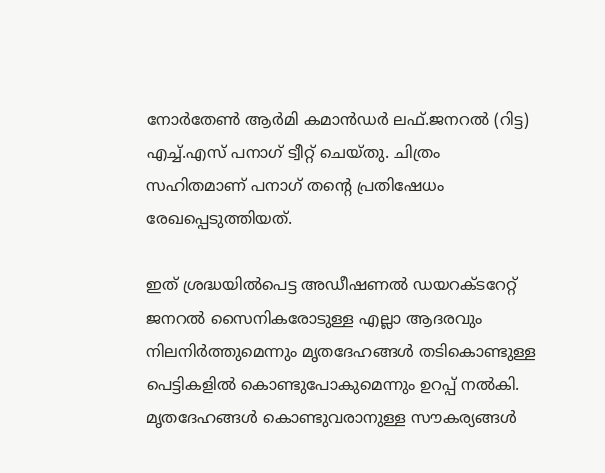നോര്‍തേണ്‍ ആര്‍മി കമാന്‍ഡര്‍ ലഫ്.ജനറല്‍ (റിട്ട) എച്ച്.എസ് പനാഗ് ട്വീറ്റ് ചെയ്തു. ചിത്രം സഹിതമാണ് പനാഗ് തന്റെ പ്രതിഷേധം രേഖപ്പെടുത്തിയത്.

ഇത് ശ്രദ്ധയില്‍പെട്ട അഡീഷണല്‍ ഡയറക്ടറേറ്റ് ജനറല്‍ സൈനികരോടുള്ള എല്ലാ ആദരവും നിലനിര്‍ത്തുമെന്നും മൃതദേഹങ്ങള്‍ തടികൊണ്ടുള്ള പെട്ടികളില്‍ കൊണ്ടുപോകുമെന്നും ഉറപ്പ് നല്‍കി. മൃതദേഹങ്ങള്‍ കൊണ്ടുവരാനുള്ള സൗകര്യങ്ങള്‍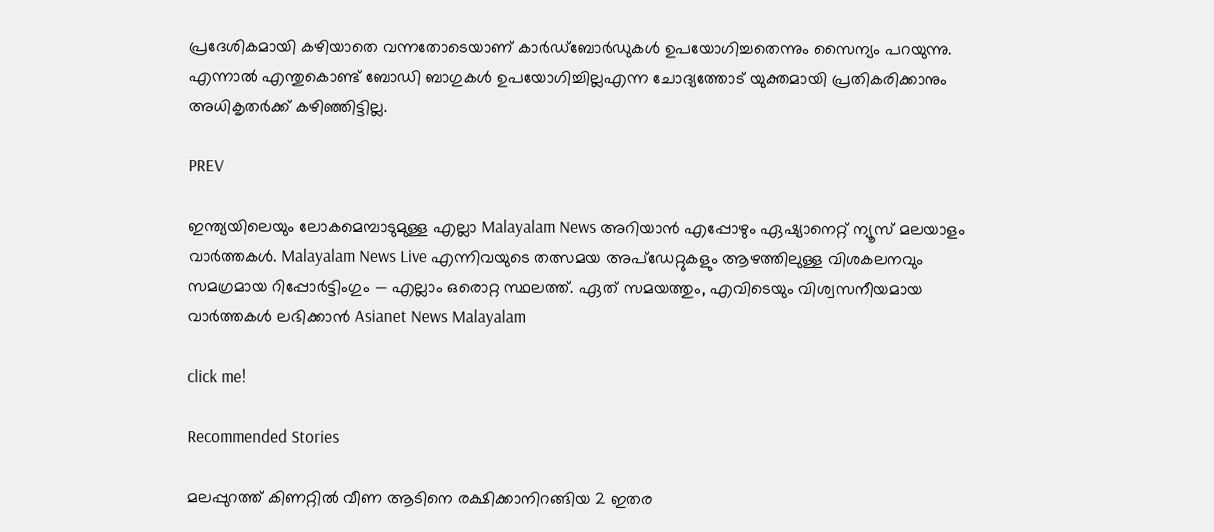പ്രദേശികമായി കഴിയാതെ വന്നതോടെയാണ് കാര്‍ഡ്ബോര്‍ഡുകള്‍ ഉപയോഗിച്ചതെന്നും സൈന്യം പറയുന്നു. എന്നാല്‍ എന്തുകൊണ്ട് ബോഡി ബാഗുകള്‍ ഉപയോഗിച്ചില്ലഎന്ന ചോദ്യത്തോട് യുക്തമായി പ്രതികരിക്കാനും അധികൃതര്‍ക്ക് കഴിഞ്ഞിട്ടില്ല.

PREV

ഇന്ത്യയിലെയും ലോകമെമ്പാടുമുള്ള എല്ലാ Malayalam News അറിയാൻ എപ്പോഴും ഏഷ്യാനെറ്റ് ന്യൂസ് മലയാളം വാർത്തകൾ. Malayalam News Live എന്നിവയുടെ തത്സമയ അപ്‌ഡേറ്റുകളും ആഴത്തിലുള്ള വിശകലനവും സമഗ്രമായ റിപ്പോർട്ടിംഗും — എല്ലാം ഒരൊറ്റ സ്ഥലത്ത്. ഏത് സമയത്തും, എവിടെയും വിശ്വസനീയമായ വാർത്തകൾ ലഭിക്കാൻ Asianet News Malayalam

click me!

Recommended Stories

മലപ്പുറത്ത് കിണറ്റിൽ വീണ ആടിനെ രക്ഷിക്കാനിറങ്ങിയ 2 ഇതര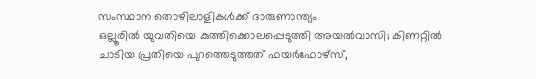സംസ്ഥാന തൊഴിലാളികൾക്ക് ദാരുണാന്ത്യം
ഒല്ലൂരിൽ യുവതിയെ കുത്തിക്കൊലപ്പെടുത്തി അയൽവാസി; കിണറ്റിൽ ചാടിയ പ്രതിയെ പുറത്തെടുത്തത് ഫയർഫോഴ്സ്,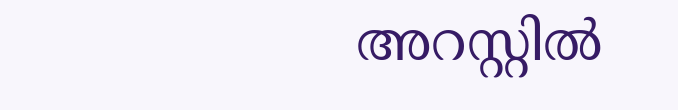അറസ്റ്റിൽ